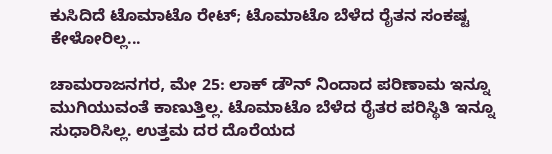ಕುಸಿದಿದೆ ಟೊಮಾಟೊ ರೇಟ್; ಟೊಮಾಟೊ ಬೆಳೆದ ರೈತನ ಸಂಕಷ್ಟ ಕೇಳೋರಿಲ್ಲ...

ಚಾಮರಾಜನಗರ, ಮೇ 25: ಲಾಕ್ ಡೌನ್ ನಿಂದಾದ ಪರಿಣಾಮ ಇನ್ನೂ ಮುಗಿಯುವಂತೆ ಕಾಣುತ್ತಿಲ್ಲ. ಟೊಮಾಟೊ ಬೆಳೆದ ರೈತರ ಪರಿಸ್ಥಿತಿ ಇನ್ನೂ ಸುಧಾರಿಸಿಲ್ಲ. ಉತ್ತಮ ದರ ದೊರೆಯದ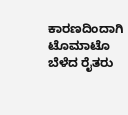ಕಾರಣದಿಂದಾಗಿ ಟೊಮಾಟೊ ಬೆಳೆದ ರೈತರು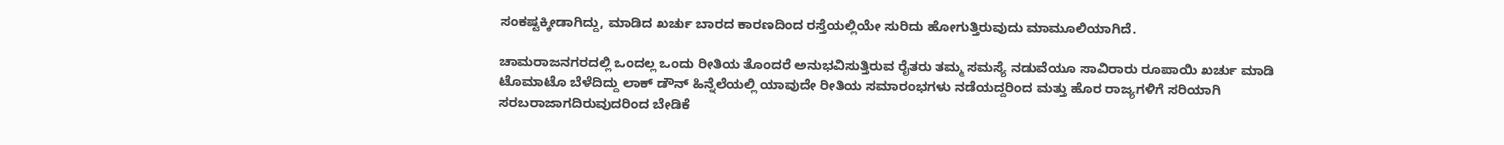ಸಂಕಷ್ಟಕ್ಕೀಡಾಗಿದ್ದು, ಮಾಡಿದ ಖರ್ಚು ಬಾರದ ಕಾರಣದಿಂದ ರಸ್ತೆಯಲ್ಲಿಯೇ ಸುರಿದು ಹೋಗುತ್ತಿರುವುದು ಮಾಮೂಲಿಯಾಗಿದೆ.

ಚಾಮರಾಜನಗರದಲ್ಲಿ ಒಂದಲ್ಲ ಒಂದು ರೀತಿಯ ತೊಂದರೆ ಅನುಭವಿಸುತ್ತಿರುವ ರೈತರು ತಮ್ಮ ಸಮಸ್ಯೆ ನಡುವೆಯೂ ಸಾವಿರಾರು ರೂಪಾಯಿ ಖರ್ಚು ಮಾಡಿ ಟೊಮಾಟೊ ಬೆಳೆದಿದ್ದು ಲಾಕ್ ಡೌನ್ ಹಿನ್ನೆಲೆಯಲ್ಲಿ ಯಾವುದೇ ರೀತಿಯ ಸಮಾರಂಭಗಳು ನಡೆಯದ್ದರಿಂದ ಮತ್ತು ಹೊರ ರಾಜ್ಯಗಳಿಗೆ ಸರಿಯಾಗಿ ಸರಬರಾಜಾಗದಿರುವುದರಿಂದ ಬೇಡಿಕೆ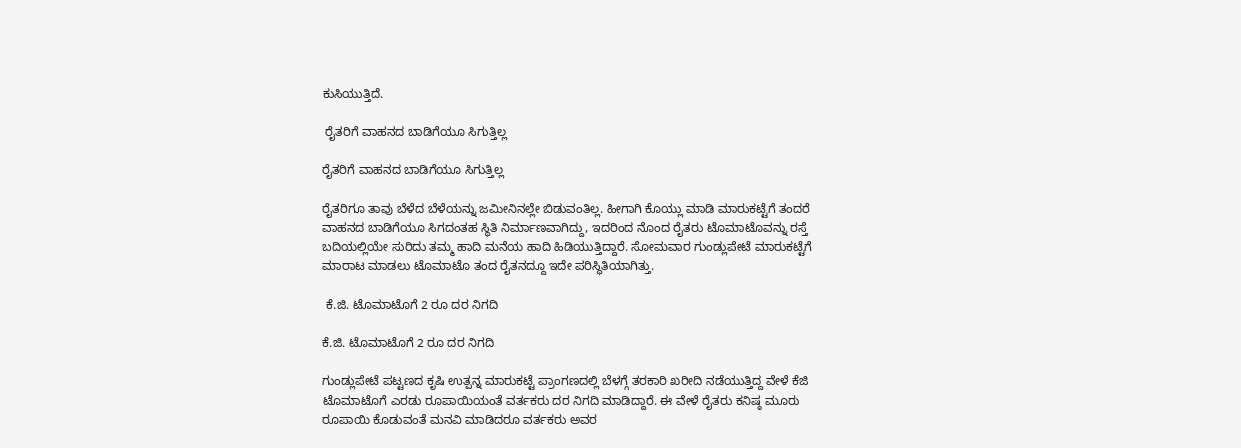ಕುಸಿಯುತ್ತಿದೆ.

 ರೈತರಿಗೆ ವಾಹನದ ಬಾಡಿಗೆಯೂ ಸಿಗುತ್ತಿಲ್ಲ

ರೈತರಿಗೆ ವಾಹನದ ಬಾಡಿಗೆಯೂ ಸಿಗುತ್ತಿಲ್ಲ

ರೈತರಿಗೂ ತಾವು ಬೆಳೆದ ಬೆಳೆಯನ್ನು ಜಮೀನಿನಲ್ಲೇ ಬಿಡುವಂತಿಲ್ಲ. ಹೀಗಾಗಿ ಕೊಯ್ಲು ಮಾಡಿ ಮಾರುಕಟ್ಟೆಗೆ ತಂದರೆ ವಾಹನದ ಬಾಡಿಗೆಯೂ ಸಿಗದಂತಹ ಸ್ಥಿತಿ ನಿರ್ಮಾಣವಾಗಿದ್ದು, ಇದರಿಂದ ನೊಂದ ರೈತರು ಟೊಮಾಟೊವನ್ನು ರಸ್ತೆ ಬದಿಯಲ್ಲಿಯೇ ಸುರಿದು ತಮ್ಮ ಹಾದಿ ಮನೆಯ ಹಾದಿ ಹಿಡಿಯುತ್ತಿದ್ದಾರೆ. ಸೋಮವಾರ ಗುಂಡ್ಲುಪೇಟೆ ಮಾರುಕಟ್ಟೆಗೆ ಮಾರಾಟ ಮಾಡಲು ಟೊಮಾಟೊ ತಂದ ರೈತನದ್ದೂ ಇದೇ ಪರಿಸ್ಥಿತಿಯಾಗಿತ್ತು.

 ಕೆ.ಜಿ. ಟೊಮಾಟೊಗೆ 2 ರೂ ದರ ನಿಗದಿ

ಕೆ.ಜಿ. ಟೊಮಾಟೊಗೆ 2 ರೂ ದರ ನಿಗದಿ

ಗುಂಡ್ಲುಪೇಟೆ ಪಟ್ಟಣದ ಕೃಷಿ ಉತ್ಪನ್ನ ಮಾರುಕಟ್ಟೆ ಪ್ರಾಂಗಣದಲ್ಲಿ ಬೆಳಗ್ಗೆ ತರಕಾರಿ ಖರೀದಿ ನಡೆಯುತ್ತಿದ್ದ ವೇಳೆ ಕೆಜಿ ಟೊಮಾಟೊಗೆ ಎರಡು ರೂಪಾಯಿಯಂತೆ ವರ್ತಕರು ದರ ನಿಗದಿ ಮಾಡಿದ್ದಾರೆ. ಈ ವೇಳೆ ರೈತರು ಕನಿಷ್ಠ ಮೂರು ರೂಪಾಯಿ ಕೊಡುವಂತೆ ಮನವಿ ಮಾಡಿದರೂ ವರ್ತಕರು ಅವರ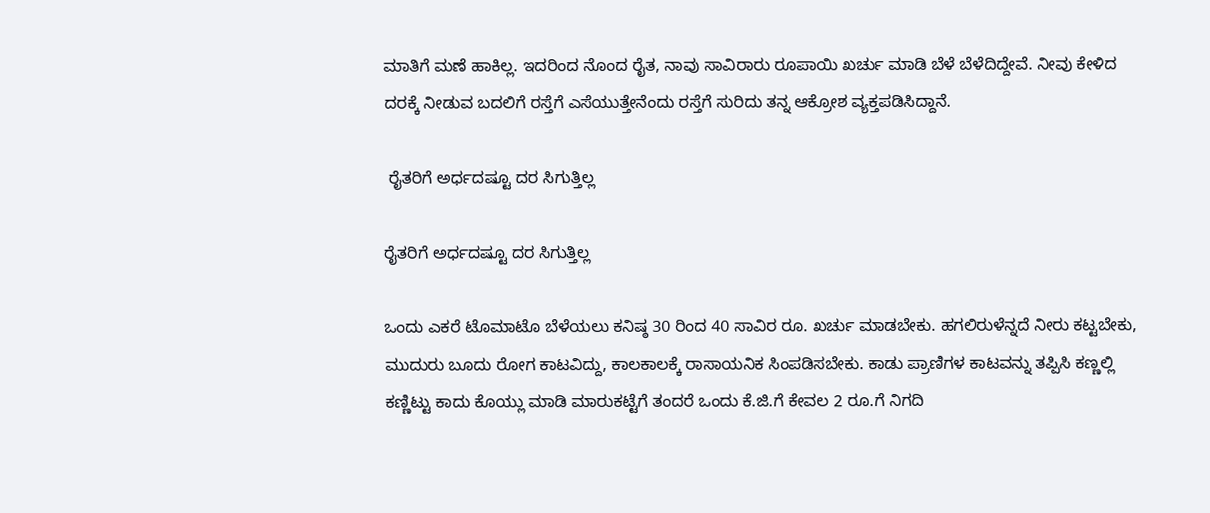ಮಾತಿಗೆ ಮಣೆ ಹಾಕಿಲ್ಲ. ಇದರಿಂದ ನೊಂದ ರೈತ, ನಾವು ಸಾವಿರಾರು ರೂಪಾಯಿ ಖರ್ಚು ಮಾಡಿ ಬೆಳೆ ಬೆಳೆದಿದ್ದೇವೆ. ನೀವು ಕೇಳಿದ ದರಕ್ಕೆ ನೀಡುವ ಬದಲಿಗೆ ರಸ್ತೆಗೆ ಎಸೆಯುತ್ತೇನೆಂದು ರಸ್ತೆಗೆ ಸುರಿದು ತನ್ನ ಆಕ್ರೋಶ ವ್ಯಕ್ತಪಡಿಸಿದ್ದಾನೆ.

 ರೈತರಿಗೆ ಅರ್ಧದಷ್ಟೂ ದರ ಸಿಗುತ್ತಿಲ್ಲ

ರೈತರಿಗೆ ಅರ್ಧದಷ್ಟೂ ದರ ಸಿಗುತ್ತಿಲ್ಲ

ಒಂದು ಎಕರೆ ಟೊಮಾಟೊ ಬೆಳೆಯಲು ಕನಿಷ್ಠ 30 ರಿಂದ 40 ಸಾವಿರ ರೂ. ಖರ್ಚು ಮಾಡಬೇಕು. ಹಗಲಿರುಳೆನ್ನದೆ ನೀರು ಕಟ್ಟಬೇಕು, ಮುದುರು ಬೂದು ರೋಗ ಕಾಟವಿದ್ದು, ಕಾಲಕಾಲಕ್ಕೆ ರಾಸಾಯನಿಕ ಸಿಂಪಡಿಸಬೇಕು. ಕಾಡು ಪ್ರಾಣಿಗಳ ಕಾಟವನ್ನು ತಪ್ಪಿಸಿ ಕಣ್ಣಲ್ಲಿ ಕಣ್ಣಿಟ್ಟು ಕಾದು ಕೊಯ್ಲು ಮಾಡಿ ಮಾರುಕಟ್ಟೆಗೆ ತಂದರೆ ಒಂದು ಕೆ.ಜಿ.ಗೆ ಕೇವಲ 2 ರೂ.ಗೆ ನಿಗದಿ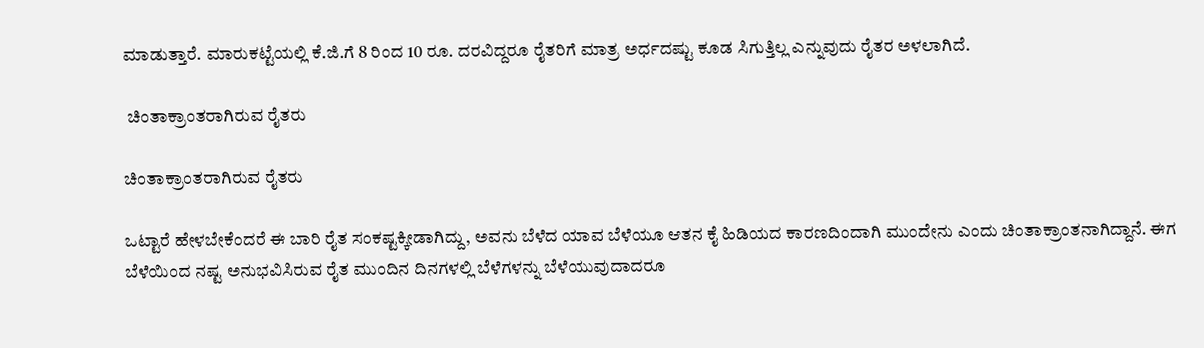ಮಾಡುತ್ತಾರೆ. ಮಾರುಕಟ್ಟೆಯಲ್ಲಿ ಕೆ.ಜಿ.ಗೆ 8 ರಿಂದ 10 ರೂ. ದರವಿದ್ದರೂ ರೈತರಿಗೆ ಮಾತ್ರ ಅರ್ಧದಷ್ಟು ಕೂಡ ಸಿಗುತ್ತಿಲ್ಲ ಎನ್ನುವುದು ರೈತರ ಅಳಲಾಗಿದೆ.

 ಚಿಂತಾಕ್ರಾಂತರಾಗಿರುವ ರೈತರು

ಚಿಂತಾಕ್ರಾಂತರಾಗಿರುವ ರೈತರು

ಒಟ್ಟಾರೆ ಹೇಳಬೇಕೆಂದರೆ ಈ ಬಾರಿ ರೈತ ಸಂಕಷ್ಟಕ್ಕೀಡಾಗಿದ್ದು, ಅವನು ಬೆಳೆದ ಯಾವ ಬೆಳೆಯೂ ಆತನ ಕೈ ಹಿಡಿಯದ ಕಾರಣದಿಂದಾಗಿ ಮುಂದೇನು ಎಂದು ಚಿಂತಾಕ್ರಾಂತನಾಗಿದ್ದಾನೆ. ಈಗ ಬೆಳೆಯಿಂದ ನಷ್ಟ ಅನುಭವಿಸಿರುವ ರೈತ ಮುಂದಿನ ದಿನಗಳಲ್ಲಿ ಬೆಳೆಗಳನ್ನು ಬೆಳೆಯುವುದಾದರೂ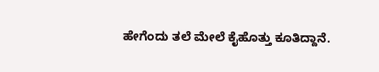ಹೇಗೆಂದು ತಲೆ ಮೇಲೆ ಕೈಹೊತ್ತು ಕೂತಿದ್ದಾನೆ.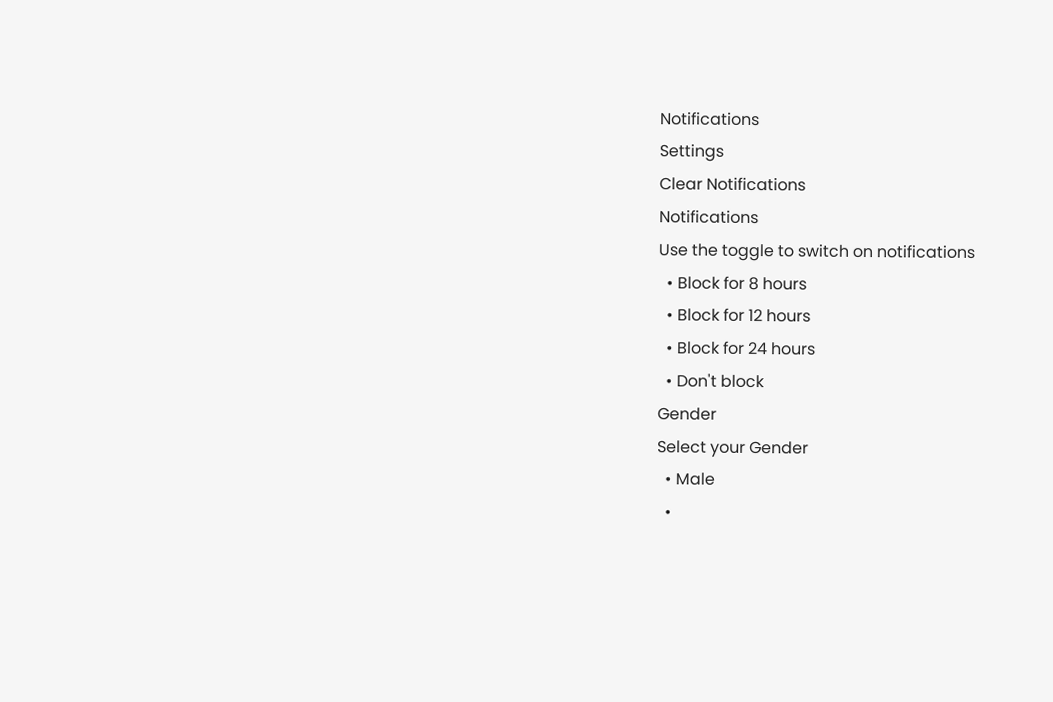Notifications
Settings
Clear Notifications
Notifications
Use the toggle to switch on notifications
  • Block for 8 hours
  • Block for 12 hours
  • Block for 24 hours
  • Don't block
Gender
Select your Gender
  • Male
  •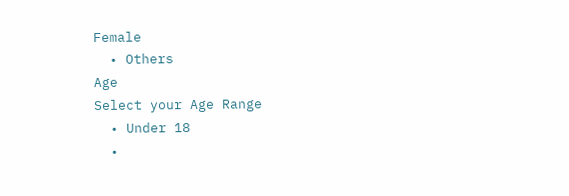Female
  • Others
Age
Select your Age Range
  • Under 18
  •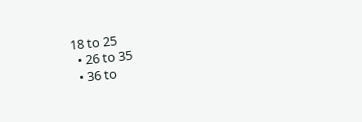18 to 25
  • 26 to 35
  • 36 to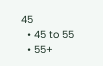45
  • 45 to 55
  • 55+